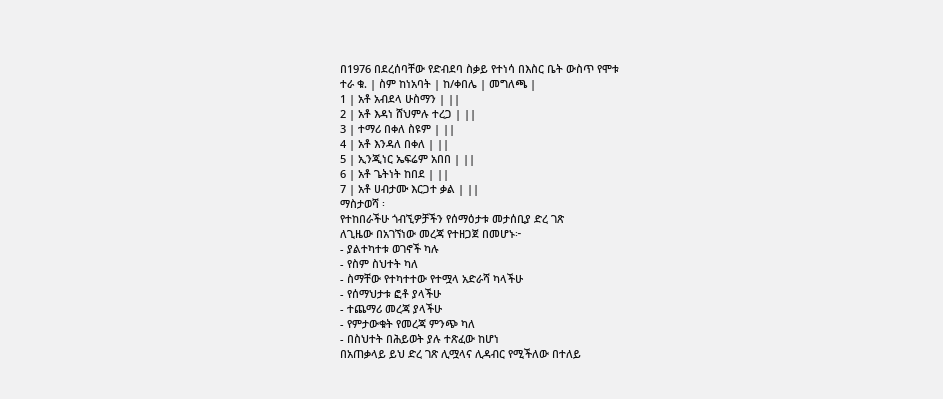በ1976 በደረሰባቸው የድብደባ ስቃይ የተነሳ በእስር ቤት ውስጥ የሞቱ
ተራ ቁ. | ስም ከነአባት | ከ/ቀበሌ | መግለጫ |
1 | አቶ አብደላ ሁስማን | ||
2 | አቶ እዳነ ሸህምሉ ተረጋ | ||
3 | ተማሪ በቀለ ስዩም | ||
4 | አቶ እንዳለ በቀለ | ||
5 | ኢንጂነር ኤፍሬም አበበ | ||
6 | አቶ ጌትነት ከበደ | ||
7 | አቶ ሀብታሙ እርጋተ ቃል | ||
ማስታወሻ ፡
የተከበራችሁ ጎብኚዎቻችን የሰማዕታቱ መታሰቢያ ድረ ገጽ
ለጊዜው በአገኘነው መረጃ የተዘጋጀ በመሆኑ፦
- ያልተካተቱ ወገኖች ካሉ
- የስም ስህተት ካለ
- ስማቸው የተካተተው የተሟላ አድራሻ ካላችሁ
- የሰማህታቱ ፎቶ ያላችሁ
- ተጨማሪ መረጃ ያላችሁ
- የምታውቁት የመረጃ ምንጭ ካለ
- በስህተት በሕይወት ያሉ ተጽፈው ከሆነ
በአጠቃላይ ይህ ድረ ገጽ ሊሟላና ሊዳብር የሚችለው በተለይ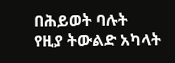በሕይወት ባሉት
የዚያ ትውልድ አካላት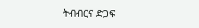ትብብርና ድጋፍ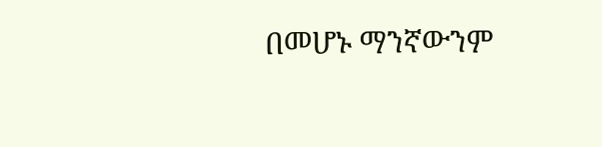በመሆኑ ማንኛውንም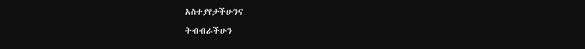አስተያየታችሁንና
ትብብራችሁን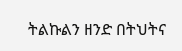ትልኩልን ዘንድ በትህትና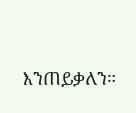እንጠይቃለን።